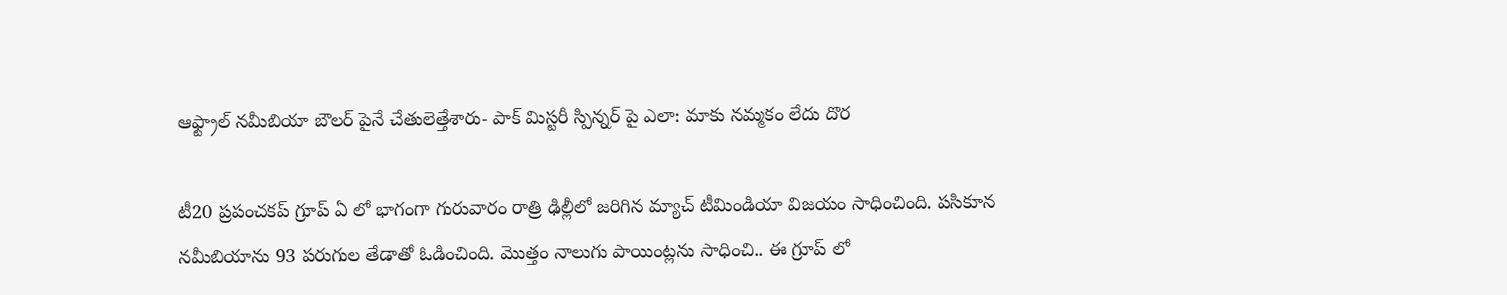ఆఫ్ట్రాల్ నమీబియా బౌలర్ పైనే చేతులెత్తేశారు- పాక్ మిస్టరీ స్పిన్నర్ పై ఎలా: మాకు నమ్మకం లేదు దొర

టీ20 ప్రపంచకప్‌ గ్రూప్ ఏ లో భాగంగా గురువారం రాత్రి ఢిల్లీలో జరిగిన మ్యాచ్ టీమిండియా విజయం సాధించింది. పసికూన నమీబియాను 93 పరుగుల తేడాతో ఓడించింది. మొత్తం నాలుగు పాయింట్లను సాధించి.. ఈ గ్రూప్ లో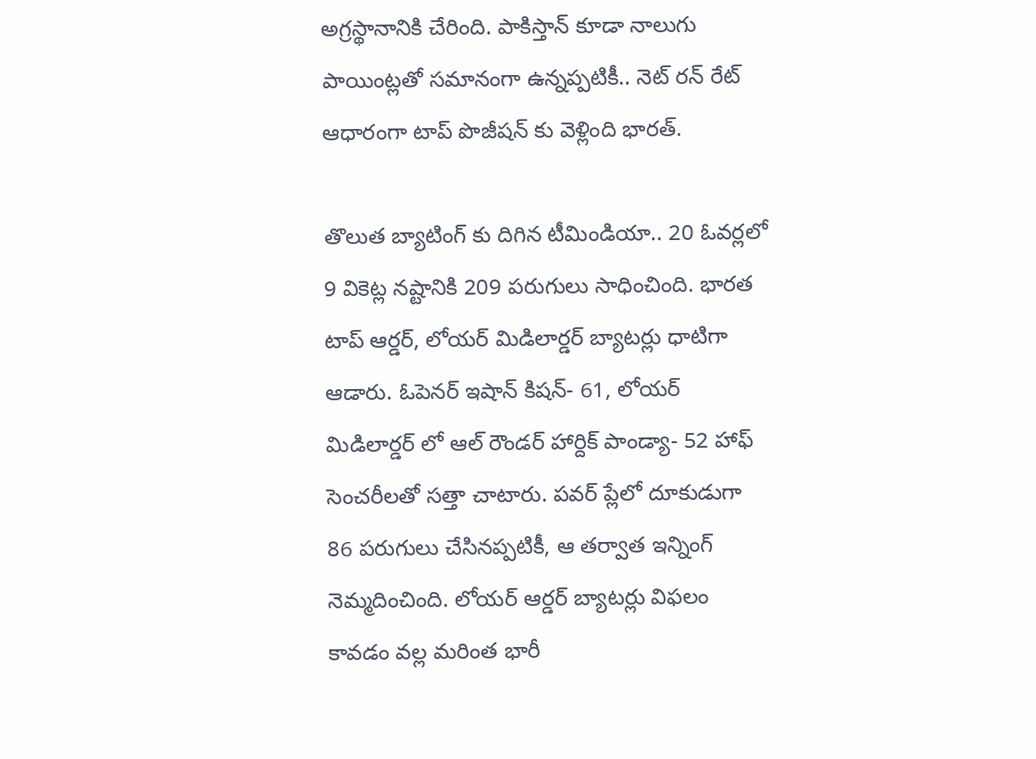అగ్రస్థానానికి చేరింది. పాకిస్తాన్ కూడా నాలుగు పాయింట్లతో సమానంగా ఉన్నప్పటికీ.. నెట్ రన్ రేట్ ఆధారంగా టాప్ పొజీషన్ కు వెళ్లింది భారత్.

తొలుత బ్యాటింగ్ కు దిగిన టీమిండియా.. 20 ఓవర్లలో 9 వికెట్ల నష్టానికి 209 పరుగులు సాధించింది. భారత టాప్ ఆర్డర్, లోయర్ మిడిలార్డర్ బ్యాటర్లు ధాటిగా ఆడారు. ఓపెనర్ ఇషాన్ కిషన్- 61, లోయర్ మిడిలార్డర్ లో ఆల్ రౌండర్ హార్దిక్ పాండ్యా- 52 హాఫ్ సెంచరీలతో సత్తా చాటారు. పవర్ ప్లేలో దూకుడుగా 86 పరుగులు చేసినప్పటికీ, ఆ తర్వాత ఇన్నింగ్ నెమ్మదించింది. లోయర్ ఆర్డర్ బ్యాటర్లు విఫలం కావడం వల్ల మరింత భారీ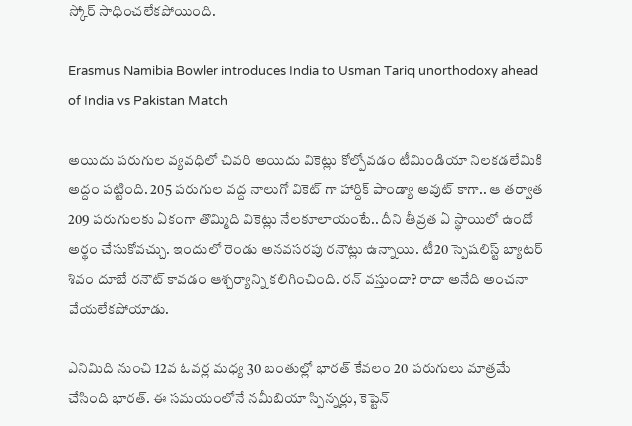స్కోర్ సాధించలేకపోయింది.

Erasmus Namibia Bowler introduces India to Usman Tariq unorthodoxy ahead of India vs Pakistan Match

అయిదు పరుగుల వ్యవధిలో చివరి అయిదు వికెట్లు కోల్పోవడం టీమిండియా నిలకడలేమికి అద్దం పట్టింది. 205 పరుగుల వద్ద నాలుగో వికెట్ గా హార్దిక్ పాండ్యా అవుట్ కాగా.. ఆ తర్వాత 209 పరుగులకు ఏకంగా తొమ్మిది వికెట్లు నేలకూలాయంటే.. దీని తీవ్రత ఏ స్థాయిలో ఉందో అర్థం చేసుకోవచ్చు. ఇందులో రెండు అనవసరపు రనౌట్లు ఉన్నాయి. టీ20 స్పెషలిస్ట్ బ్యాటర్ శివం దూబే రనౌట్ కావడం ఆశ్చర్యాన్ని కలిగించింది. రన్ వస్తుందా? రాదా అనేది అంచనా వేయలేకపోయాడు.

ఎనిమిది నుంచి 12వ ఓవర్ల మధ్య 30 బంతుల్లో భారత్ కేవలం 20 పరుగులు మాత్రమే చేసింది భారత్. ఈ సమయంలోనే నమీబియా స్పిన్నర్లు, కెప్టెన్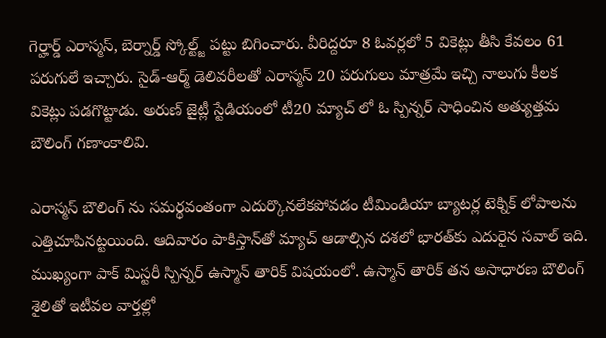గెర్హార్డ్ ఎరాస్మస్, బెర్నార్డ్ స్కోల్ట్జ్ పట్టు బిగించారు. వీరిద్దరూ 8 ఓవర్లలో 5 వికెట్లు తీసి కేవలం 61 పరుగులే ఇచ్చారు. సైడ్-ఆర్మ్ డెలివరీలతో ఎరాస్మస్ 20 పరుగులు మాత్రమే ఇచ్చి నాలుగు కీలక వికెట్లు పడగొట్టాడు. అరుణ్ జైట్లీ స్టేడియంలో టీ20 మ్యాచ్ లో ఓ స్పిన్నర్ సాధించిన అత్యుత్తమ బౌలింగ్ గణాంకాలివి.

ఎరాస్మస్ బౌలింగ్ ను సమర్థవంతంగా ఎదుర్కొనలేకపోవడం టీమిండియా బ్యాటర్ల టెక్నిక్ లోపాలను ఎత్తిచూపినట్టయింది. ఆదివారం పాకిస్తాన్‌తో మ్యాచ్ ఆడాల్సిన దశలో భారత్‌కు ఎదురైన సవాల్ ఇది. ముఖ్యంగా పాక్ మిస్టరీ స్పిన్నర్ ఉస్మాన్ తారిక్ విషయంలో. ఉస్మాన్ తారిక్ తన అసాధారణ బౌలింగ్ శైలితో ఇటీవల వార్తల్లో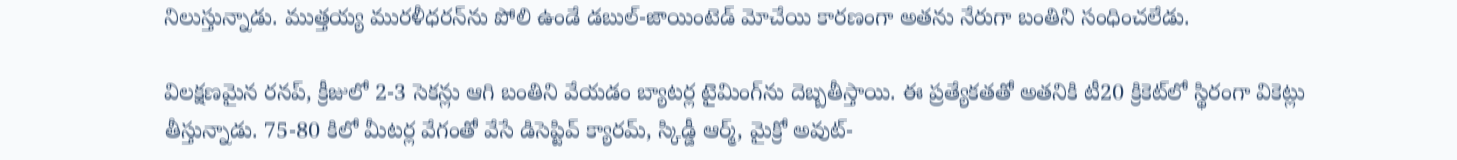నిలుస్తున్నాడు. ముత్తయ్య మురళీధరన్‌ను పోలి ఉండే డబుల్-జాయింటెడ్ మోచేయి కారణంగా అతను నేరుగా బంతిని సంధించలేడు.

విలక్షణమైన రనప్, క్రీజులో 2-3 సెకన్లు ఆగి బంతిని వేయడం బ్యాటర్ల టైమింగ్‌ను దెబ్బతీస్తాయి. ఈ ప్రత్యేకతతో అతనికి టీ20 క్రికెట్‌లో స్థిరంగా వికెట్లు తీస్తున్నాడు. 75-80 కిలో మీటర్ల వేగంతో వేసే డిసెప్టివ్ క్యారమ్, స్కిడ్డీ ఆర్మ్, మైక్రో అవుట్-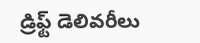డ్రిఫ్ట్ డెలివరీలు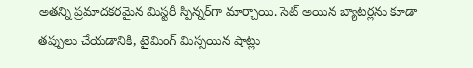అతన్ని ప్రమాదకరమైన మిస్టరీ స్పిన్నర్‌గా మార్చాయి. సెట్ అయిన బ్యాటర్లను కూడా తప్పులు చేయడానికి, టైమింగ్ మిస్సయిన షాట్లు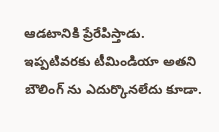ఆడటానికి ప్రేరేపిస్తాడు. ఇప్పటివరకు టీమిండియా అతని బౌలింగ్ ను ఎదుర్కొనలేదు కూడా.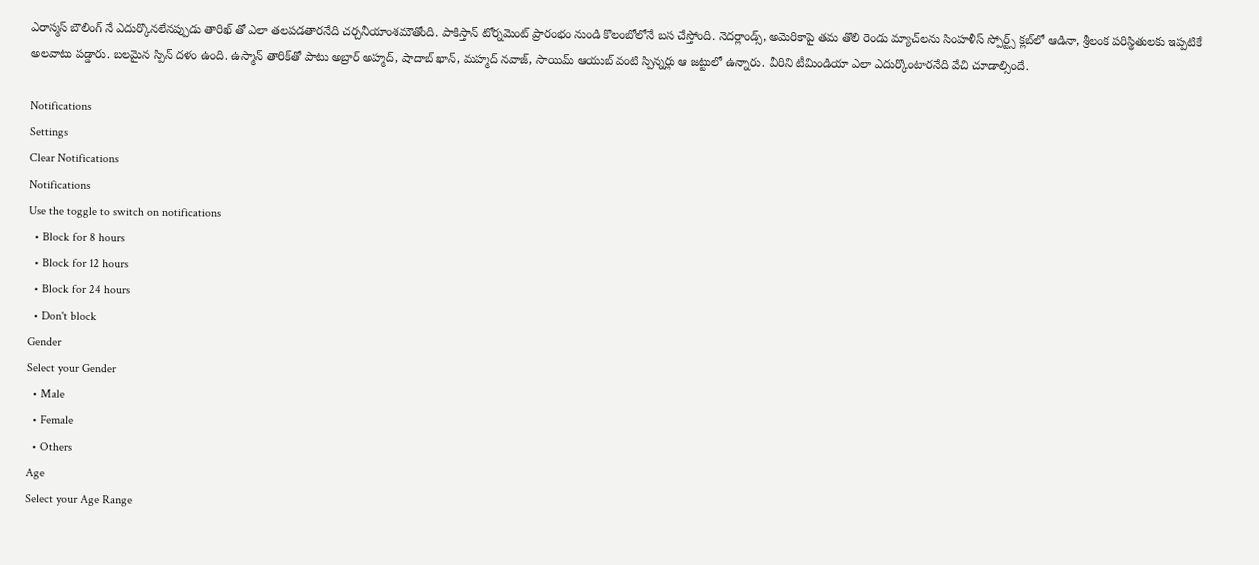ఎరాస్మస్ బౌలింగ్ నే ఎదుర్కొనలేనప్పుడు తారిఖ్ తో ఎలా తలపడతారనేది చర్చనీయాంశమౌతోంది. పాకిస్తాన్ టోర్నమెంట్ ప్రారంభం నుండి కొలంబోలోనే బస చేస్తోంది. నెదర్లాండ్స్, అమెరికాపై తమ తొలి రెండు మ్యాచ్‌లను సింహళీస్ స్పోర్ట్స్ క్లబ్‌లో ఆడినా, శ్రీలంక పరిస్థితులకు ఇప్పటికే అలవాటు పడ్డారు. బలమైన స్పిన్ దళం ఉంది. ఉస్మాన్ తారిక్‌తో పాటు అబ్రార్ అహ్మద్, షాదాబ్ ఖాన్, మహ్మద్ నవాజ్, సాయిమ్ ఆయుబ్ వంటి స్పిన్నర్లు ఆ జట్టులో ఉన్నారు. వీరిని టీమిండియా ఎలా ఎదుర్కొంటారనేది వేచి చూడాల్సిందే.

Notifications
Settings
Clear Notifications
Notifications
Use the toggle to switch on notifications
  • Block for 8 hours
  • Block for 12 hours
  • Block for 24 hours
  • Don't block
Gender
Select your Gender
  • Male
  • Female
  • Others
Age
Select your Age Range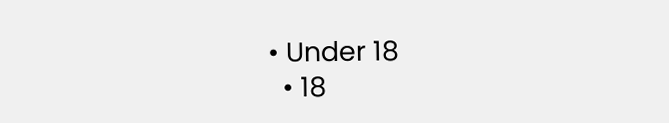• Under 18
  • 18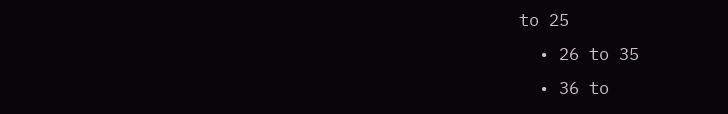to 25
  • 26 to 35
  • 36 to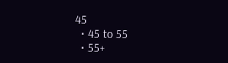45
  • 45 to 55
  • 55+